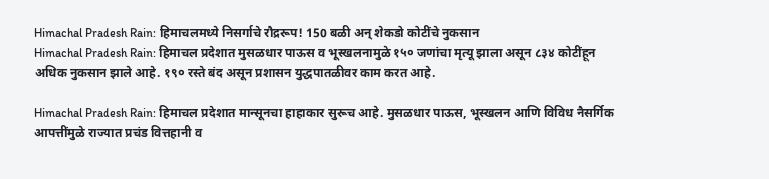Himachal Pradesh Rain: हिमाचलमध्ये निसर्गाचे रौद्ररूप! 150 बळी अन् शेकडो कोटींचे नुकसान
Himachal Pradesh Rain: हिमाचल प्रदेशात मुसळधार पाऊस व भूस्खलनामुळे १५० जणांचा मृत्यू झाला असून ८३४ कोटींहून अधिक नुकसान झाले आहे. १९० रस्ते बंद असून प्रशासन युद्धपातळीवर काम करत आहे.

Himachal Pradesh Rain: हिमाचल प्रदेशात मान्सूनचा हाहाकार सुरूच आहे. मुसळधार पाऊस, भूस्खलन आणि विविध नैसर्गिक आपत्तींमुळे राज्यात प्रचंड वित्तहानी व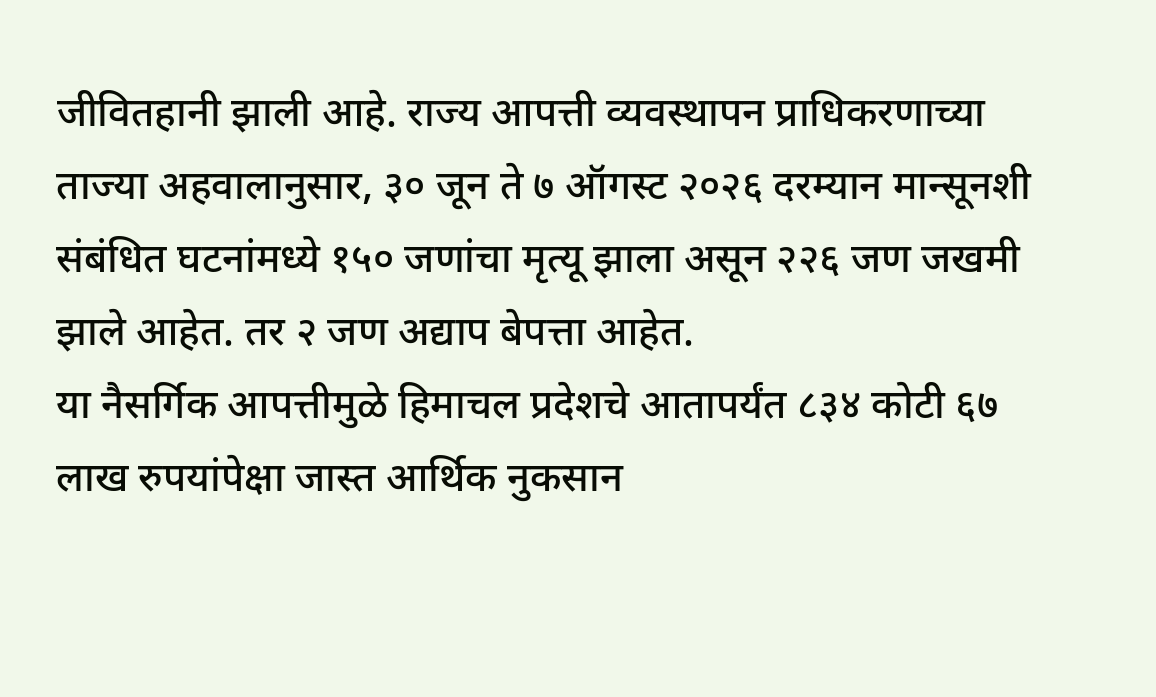जीवितहानी झाली आहे. राज्य आपत्ती व्यवस्थापन प्राधिकरणाच्या ताज्या अहवालानुसार, ३० जून ते ७ ऑगस्ट २०२६ दरम्यान मान्सूनशी संबंधित घटनांमध्ये १५० जणांचा मृत्यू झाला असून २२६ जण जखमी झाले आहेत. तर २ जण अद्याप बेपत्ता आहेत.
या नैसर्गिक आपत्तीमुळे हिमाचल प्रदेशचे आतापर्यंत ८३४ कोटी ६७ लाख रुपयांपेक्षा जास्त आर्थिक नुकसान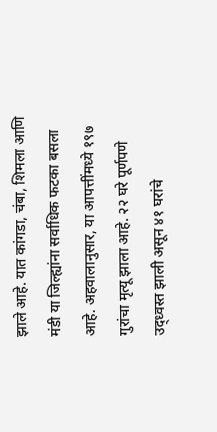झाले आहे. यात कांगडा, चंबा, शिमला आणि मंडी या जिल्ह्यांना सर्वाधिक फटका बसला आहे. अहवालानुसार, या आपत्तींमध्ये १९७ गुरांचा मृत्यू झाला आहे. २२ घरे पूर्णपणे उद्ध्वस्त झाली असून ४१ घरांचे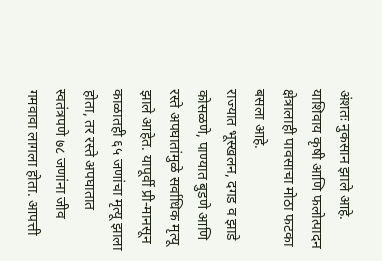अंशतः नुकसान झाले आहे. याशिवाय कृषी आणि फलोत्पादन क्षेत्रालाही पावसाचा मोठा फटका बसला आहे.
राज्यात भूस्खलन, दगड व झाडे कोसळणे, पाण्यात बुडणे आणि रस्ते अपघातांमुळे सर्वाधिक मृत्यू झाले आहेत. यापूर्वी प्री-मानसून काळातही ६५ जणांचा मृत्यू झाला होता, तर रस्ते अपघातात स्वतंत्रपणे ७८ जणांना जीव गमवावा लागला होता. आपत्ती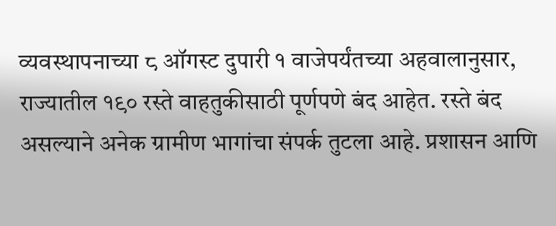व्यवस्थापनाच्या ८ ऑगस्ट दुपारी १ वाजेपर्यंतच्या अहवालानुसार, राज्यातील १९० रस्ते वाहतुकीसाठी पूर्णपणे बंद आहेत. रस्ते बंद असल्याने अनेक ग्रामीण भागांचा संपर्क तुटला आहे. प्रशासन आणि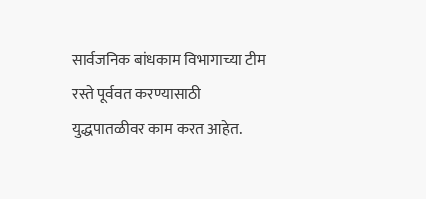सार्वजनिक बांधकाम विभागाच्या टीम रस्ते पूर्ववत करण्यासाठी युद्धपातळीवर काम करत आहेत.